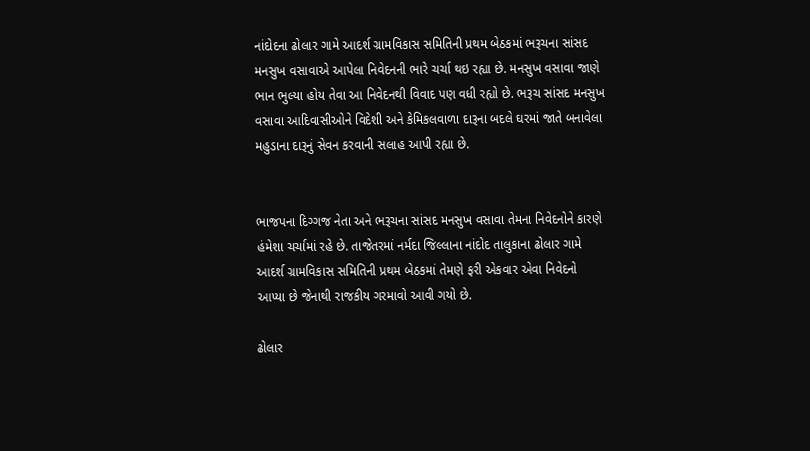નાંદોદના ઢોલાર ગામે આદર્શ ગ્રામવિકાસ સમિતિની પ્રથમ બેઠકમાં ભરૂચના સાંસદ મનસુખ વસાવાએ આપેલા નિવેદનની ભારે ચર્ચા થઇ રહ્યા છે. મનસુખ વસાવા જાણે ભાન ભુલ્યા હોય તેવા આ નિવેદનથી વિવાદ પણ વધી રહ્યો છે. ભરૂચ સાંસદ મનસુખ વસાવા આદિવાસીઓને વિદેશી અને કેમિકલવાળા દારૂના બદલે ઘરમાં જાતે બનાવેલા મહુડાના દારૂનું સેવન કરવાની સલાહ આપી રહ્યા છે.


ભાજપના દિગ્ગજ નેતા અને ભરૂચના સાંસદ મનસુખ વસાવા તેમના નિવેદનોને કારણે હંમેશા ચર્ચામાં રહે છે. તાજેતરમાં નર્મદા જિલ્લાના નાંદોદ તાલુકાના ઢોલાર ગામે આદર્શ ગ્રામવિકાસ સમિતિની પ્રથમ બેઠકમાં તેમણે ફરી એકવાર એવા નિવેદનો આપ્યા છે જેનાથી રાજકીય ગરમાવો આવી ગયો છે.

ઢોલાર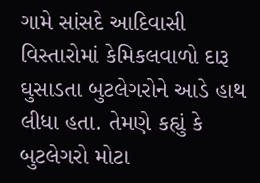ગામે સાંસદે આદિવાસી વિસ્તારોમાં કેમિકલવાળો દારૂ ઘુસાડતા બુટલેગરોને આડે હાથ લીધા હતા. તેમણે કહ્યું કે બુટલેગરો મોટા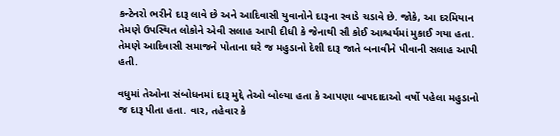કન્ટેનરો ભરીને દારૂ લાવે છે અને આદિવાસી યુવાનોને દારૂના રવાડે ચડાવે છે. જોકે, આ દરમિયાન તેમણે ઉપસ્થિત લોકોને એવી સલાહ આપી દીધી કે જેનાથી સૌ કોઈ આશ્ચર્યમાં મુકાઈ ગયા હતા. તેમણે આદિવાસી સમાજને પોતાના ઘરે જ મહુડાનો દેશી દારૂ જાતે બનાવીને પીવાની સલાહ આપી હતી.

વધુમાં તેઓના સંબોધનમાં દારૂ મુદ્દે તેઓ બોલ્યા હતા કે આપણા બાપદાદાઓ વર્ષો પહેલા મહુડાનો જ દારૂ પીતા હતા. વાર, તહેવાર કે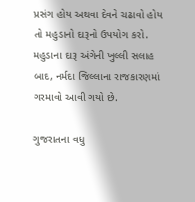પ્રસંગ હોય અથવા દેવને ચઢાવો હોય તો મહુડાનો દારૂનો ઉપયોગ કરો. મહુડાના દારૂ અંગેની ખુલ્લી સલાહ બાદ, નર્મદા જિલ્લાના રાજકારણમાં ગરમાવો આવી ગયો છે.

ગુજરાતના વધુ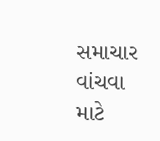સમાચાર વાંચવા માટે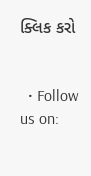ક્લિક કરો


  • Follow us on: